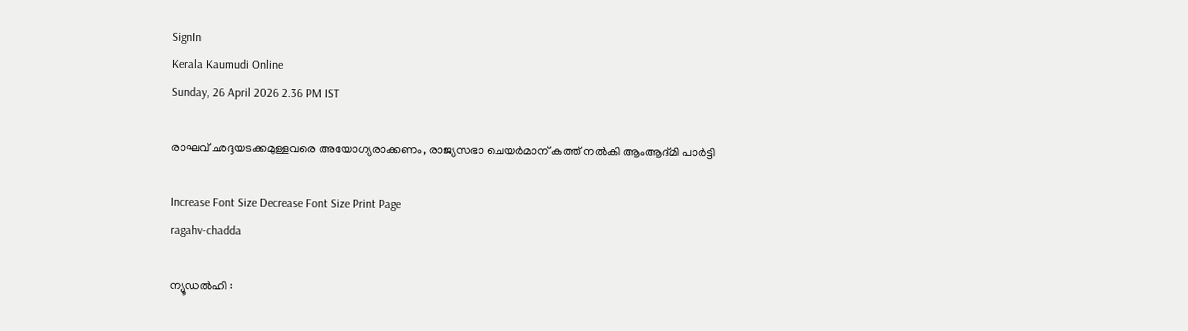SignIn
Kerala Kaumudi Online
Sunday, 26 April 2026 2.36 PM IST

രാഘവ് ഛദ്ദയടക്കമുള്ളവരെ അയോഗ്യരാക്കണം, രാജ്യസഭാ ചെയർമാന് കത്ത് നൽകി ആംആദ്‌മി പാർട്ടി

Increase Font Size Decrease Font Size Print Page
ragahv-chadda

ന്യൂഡൽഹി :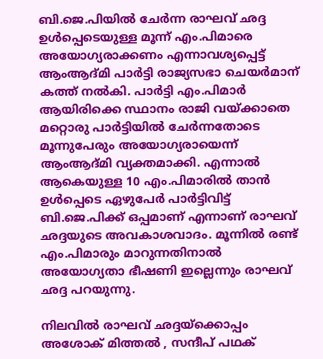ബി.ജെ.പിയിൽ ചേർന്ന രാഘവ് ഛദ്ദ ഉൾപ്പെടെയുള്ള മൂന്ന് എം.പിമാരെ അയോഗ്യരാക്കണം എന്നാവശ്യപ്പെട്ട് ആംആദ്മി പാർട്ടി രാജ്യസഭാ ചെയർമാന് കത്ത് നൽകി. പാർട്ടി എം.പിമാർ ആയിരിക്കെ സ്ഥാനം രാജി വയ്ക്കാതെ മറ്റൊരു പാർട്ടിയിൽ ചേർന്നതോടെ മൂന്നുപേരും അയോഗ്യരായെന്ന് ആംആദ്മി വ്യക്തമാക്കി. എന്നാൽ ആകെയുള്ള 10 എം.പിമാരിൽ താൻ ഉൾപ്പെടെ ഏഴുപേർ പാർട്ടിവിട്ട് ബി.ജെ.പിക്ക് ഒപ്പമാണ് എന്നാണ് രാഘവ് ഛദ്ദയുടെ അവകാശവാദം. മൂന്നിൽ രണ്ട് എം.പിമാരും മാറുന്നതിനാൽ അയോഗ്യതാ ഭീഷണി ഇല്ലെന്നും രാഘവ് ഛദ്ദ പറയുന്നു.

നിലവിൽ രാഘവ് ഛദ്ദയ്ക്കൊപ്പം അശോക് മിത്തൽ , സന്ദീപ് പഥക്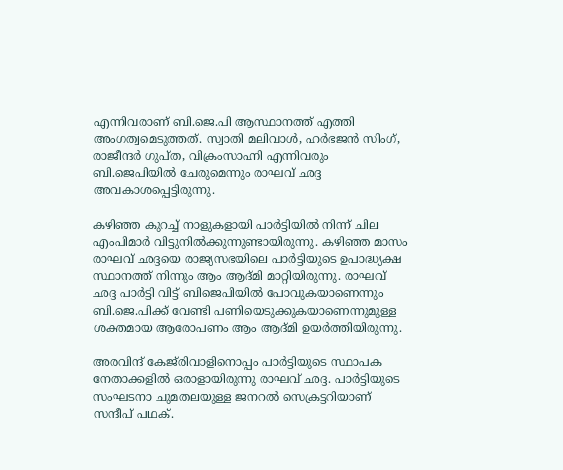എന്നിവരാണ് ബി.ജെ.പി ആസ്ഥാനത്ത് എത്തി അംഗത്വമെടുത്തത്. സ്വാതി മലിവാൾ, ഹർഭജൻ സിംഗ്, രാജീന്ദർ ഗുപ്ത, വിക്രംസാഹ്നി എന്നിവരും ബി.ജെപിയിൽ ചേരുമെന്നും രാഘവ് ഛദ്ദ അവകാശപ്പെട്ടിരുന്നു.

കഴിഞ്ഞ കുറച്ച് നാളുകളായി പാർട്ടിയിൽ നിന്ന് ചില എംപിമാർ വിട്ടുനിൽക്കുന്നുണ്ടായിരുന്നു. കഴിഞ്ഞ മാസം രാഘവ് ഛദ്ദയെ രാജ്യസഭയിലെ പാർട്ടിയുടെ ഉപാദ്ധ്യക്ഷ സ്ഥാനത്ത് നിന്നും ആം ആദ്‌മി മാറ്റിയിരുന്നു. രാഘവ് ഛദ്ദ പാർട്ടി വിട്ട് ബിജെപിയിൽ പോവുകയാണെന്നും ബി.ജെ.പിക്ക് വേണ്ടി പണിയെടുക്കുകയാണെന്നുമുള്ള ശക്തമായ ആരോപണം ആം ആദ്‌മി ഉയർത്തിയിരുന്നു.

അരവിന്ദ് കേജ്‌രിവാളിനൊപ്പം പാർട്ടിയുടെ സ്ഥാപക നേതാക്കളിൽ ഒരാളായിരുന്നു രാഘവ് ഛദ്ദ. പാർട്ടിയുടെ സംഘടനാ ചുമതലയുള്ള ജനറൽ സെക്രട്ടറിയാണ് സന്ദീപ് പഥക്.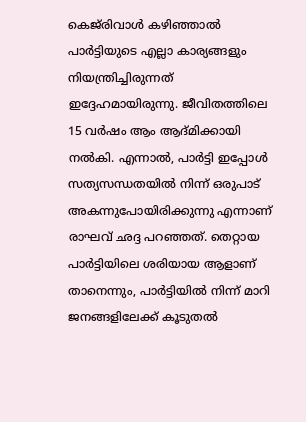കെജ്‌രിവാൾ കഴിഞ്ഞാൽ പാർട്ടിയുടെ എല്ലാ കാര്യങ്ങളും നിയന്ത്രിച്ചിരുന്നത് ഇദ്ദേഹമായിരുന്നു. ജീവിതത്തിലെ 15 വർഷം ആം ആദ്‌മിക്കായി നൽകി. എന്നാൽ, പാർട്ടി ഇപ്പോൾ സത്യസന്ധതയിൽ നിന്ന് ഒരുപാട് അകന്നുപോയിരിക്കുന്നു എന്നാണ് രാഘവ് ഛദ്ദ പറഞ്ഞത്. തെറ്റായ പാർട്ടിയിലെ ശരിയായ ആളാണ് താനെന്നും, പാർട്ടിയിൽ നിന്ന് മാറി ജനങ്ങളിലേക്ക് കൂടുതൽ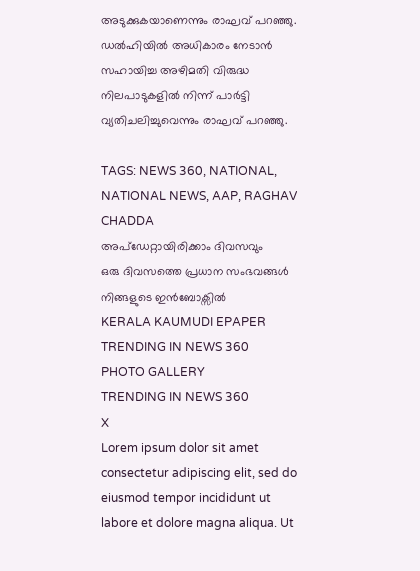അടുക്കുകയാണെന്നും രാഘവ് പറഞ്ഞു. ഡൽഹിയിൽ അധികാരം നേടാൻ സഹായിച്ച അഴിമതി വിരുദ്ധ നിലപാടുകളിൽ നിന്ന് പാർട്ടി വ്യതിചലിച്ചുവെന്നും രാഘവ് പറഞ്ഞു.

TAGS: NEWS 360, NATIONAL, NATIONAL NEWS, AAP, RAGHAV CHADDA
അപ്ഡേറ്റായിരിക്കാം ദിവസവും
ഒരു ദിവസത്തെ പ്രധാന സംഭവങ്ങൾ നിങ്ങളുടെ ഇൻബോക്സിൽ
KERALA KAUMUDI EPAPER
TRENDING IN NEWS 360
PHOTO GALLERY
TRENDING IN NEWS 360
X
Lorem ipsum dolor sit amet
consectetur adipiscing elit, sed do eiusmod tempor incididunt ut labore et dolore magna aliqua. Ut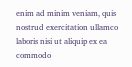enim ad minim veniam, quis nostrud exercitation ullamco laboris nisi ut aliquip ex ea commodo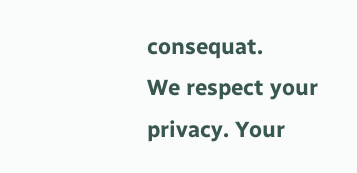consequat.
We respect your privacy. Your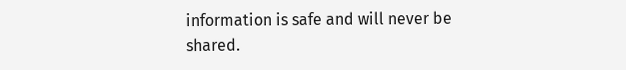information is safe and will never be shared.